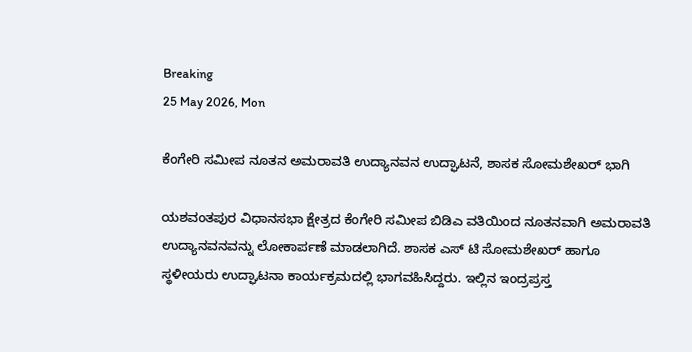Breaking
25 May 2026, Mon

ಕೆಂಗೇರಿ ಸಮೀಪ ನೂತನ ಅಮರಾವತಿ ಉದ್ಯಾನವನ ಉದ್ಘಾಟನೆ, ಶಾಸಕ ಸೋಮಶೇಖರ್ ಭಾಗಿ

ಯಶವಂತಪುರ ವಿಧಾನಸಭಾ ಕ್ಷೇತ್ರದ ಕೆಂಗೇರಿ ಸಮೀಪ ಬಿಡಿಎ ವತಿಯಿಂದ ನೂತನವಾಗಿ ಅಮರಾವತಿ ಉದ್ಯಾನವನವನ್ನು ಲೋಕಾರ್ಪಣೆ ಮಾಡಲಾಗಿದೆ. ಶಾಸಕ ಎಸ್ ಟಿ ಸೋಮಶೇಖರ್ ಹಾಗೂ ಸ್ಥಳೀಯರು ಉದ್ಘಾಟನಾ ಕಾರ್ಯಕ್ರಮದಲ್ಲಿ ಭಾಗವಹಿಸಿದ್ದರು. ಇಲ್ಲಿನ ಇಂದ್ರಪ್ರಸ್ತ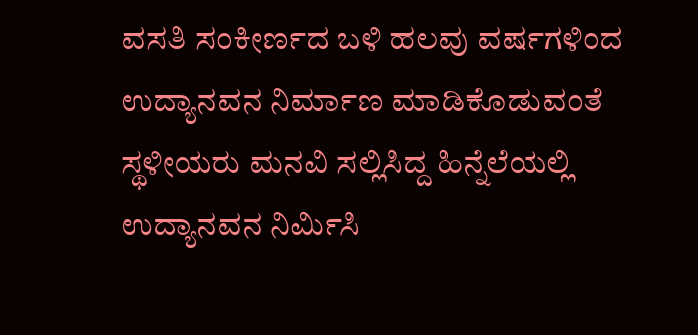ವಸತಿ ಸಂಕೀರ್ಣದ ಬಳಿ ಹಲವು ವರ್ಷಗಳಿಂದ ಉದ್ಯಾನವನ ನಿರ್ಮಾಣ ಮಾಡಿಕೊಡುವಂತೆ ಸ್ಥಳೀಯರು ಮನವಿ ಸಲ್ಲಿಸಿದ್ದ ಹಿನ್ನೆಲೆಯಲ್ಲಿ ಉದ್ಯಾನವನ ನಿರ್ಮಿಸಿ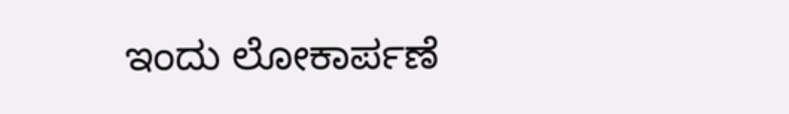ಇಂದು ಲೋಕಾರ್ಪಣೆ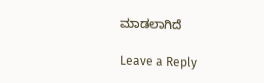ಮಾಡಲಾಗಿದೆ

Leave a Reply